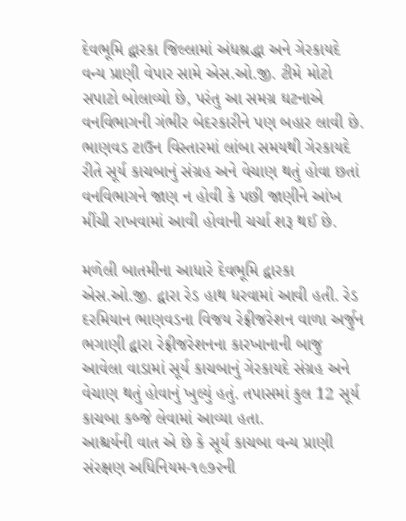દેવભૂમિ દ્વારકા જિલ્લામાં અંધશ્રદ્ધા અને ગેરકાયદે વન્ય પ્રાણી વેપાર સામે એસ.ઓ.જી. ટીમે મોટો સપાટો બોલાવ્યો છે, પરંતુ આ સમગ્ર ઘટનાએ વનવિભાગની ગંભીર બેદરકારીને પણ બહાર લાવી છે. ભાણવડ ટાઉન વિસ્તારમાં લાંબા સમયથી ગેરકાયદે રીતે સૂર્ય કાચબાનું સંગ્રહ અને વેચાણ થતું હોવા છતાં વનવિભાગને જાણ ન હોવી કે પછી જાણીને આંખ મીંચી રાખવામાં આવી હોવાની ચર્ચા શરૂ થઈ છે.

મળેલી બાતમીના આધારે દેવભૂમિ દ્વારકા એસ.ઓ.જી. દ્વારા રેડ હાથ ધરવામાં આવી હતી. રેડ દરમિયાન ભાણવડના વિજય રેફ્રીજરેશન વાળા અર્જુન ભગાણી દ્વારા રેફ્રીજરેશનના કારખાનાની બાજુ આવેલા વાડામાં સૂર્ય કાચબાનું ગેરકાયદે સંગ્રહ અને વેચાણ થતું હોવાનું ખુલ્યું હતું. તપાસમાં કુલ 12 સૂર્ય કાચબા કબ્જે લેવામાં આવ્યા હતા.
આશ્ચર્યની વાત એ છે કે સૂર્ય કાચબા વન્ય પ્રાણી સંરક્ષણ અધિનિયમ-૧૯૭૨ની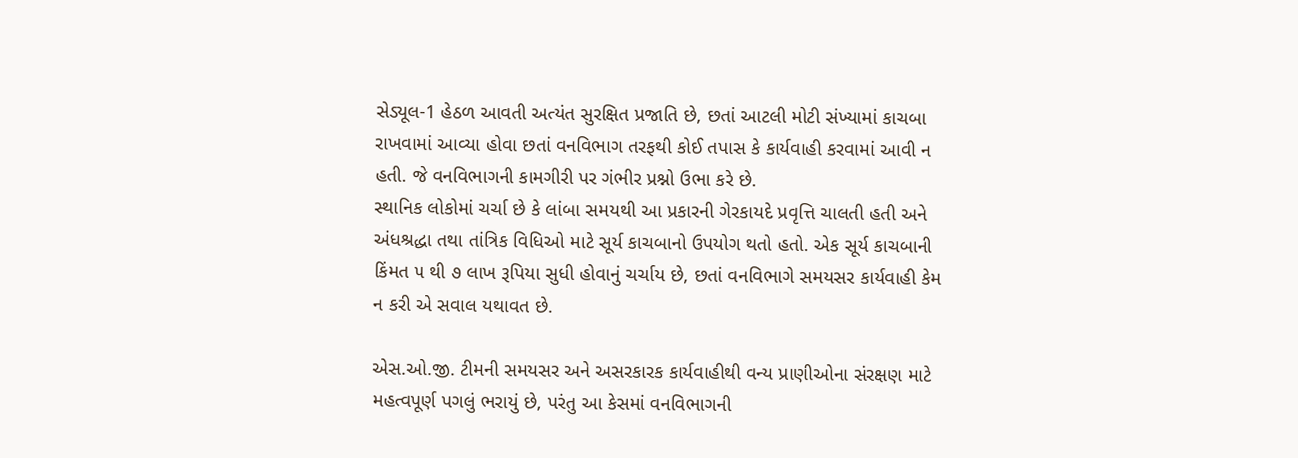સેડ્યૂલ-1 હેઠળ આવતી અત્યંત સુરક્ષિત પ્રજાતિ છે, છતાં આટલી મોટી સંખ્યામાં કાચબા રાખવામાં આવ્યા હોવા છતાં વનવિભાગ તરફથી કોઈ તપાસ કે કાર્યવાહી કરવામાં આવી ન હતી. જે વનવિભાગની કામગીરી પર ગંભીર પ્રશ્નો ઉભા કરે છે.
સ્થાનિક લોકોમાં ચર્ચા છે કે લાંબા સમયથી આ પ્રકારની ગેરકાયદે પ્રવૃત્તિ ચાલતી હતી અને અંધશ્રદ્ધા તથા તાંત્રિક વિધિઓ માટે સૂર્ય કાચબાનો ઉપયોગ થતો હતો. એક સૂર્ય કાચબાની કિંમત ૫ થી ૭ લાખ રૂપિયા સુધી હોવાનું ચર્ચાય છે, છતાં વનવિભાગે સમયસર કાર્યવાહી કેમ ન કરી એ સવાલ યથાવત છે.

એસ.ઓ.જી. ટીમની સમયસર અને અસરકારક કાર્યવાહીથી વન્ય પ્રાણીઓના સંરક્ષણ માટે મહત્વપૂર્ણ પગલું ભરાયું છે, પરંતુ આ કેસમાં વનવિભાગની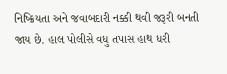નિષ્ક્રિયતા અને જવાબદારી નક્કી થવી જરૂરી બનતી જાય છે. હાલ પોલીસે વધુ તપાસ હાથ ધરી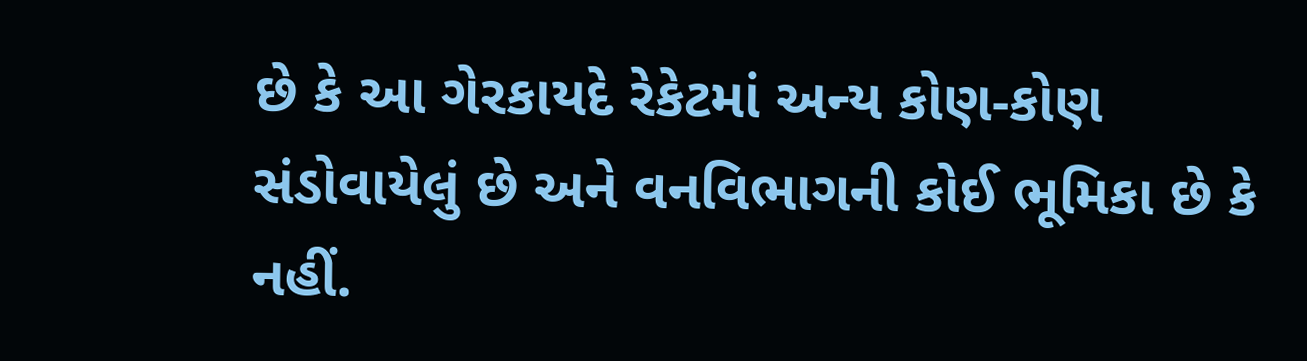છે કે આ ગેરકાયદે રેકેટમાં અન્ય કોણ-કોણ સંડોવાયેલું છે અને વનવિભાગની કોઈ ભૂમિકા છે કે નહીં.